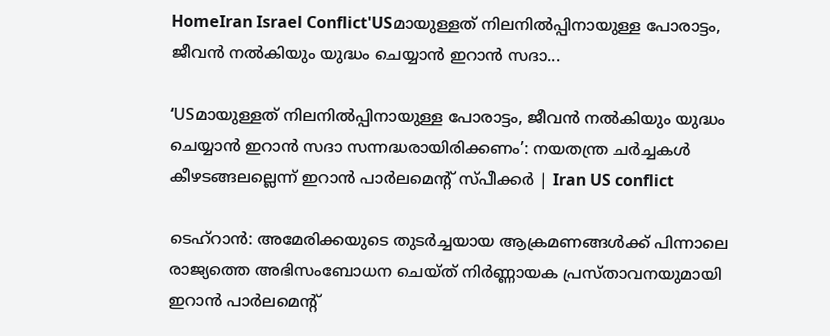HomeIran Israel Conflict'USമായുള്ളത് നിലനിൽപ്പിനായുള്ള പോരാട്ടം, ജീവൻ നൽകിയും യുദ്ധം ചെയ്യാൻ ഇറാൻ സദാ...

‘USമായുള്ളത് നിലനിൽപ്പിനായുള്ള പോരാട്ടം, ജീവൻ നൽകിയും യുദ്ധം ചെയ്യാൻ ഇറാൻ സദാ സന്നദ്ധരായിരിക്കണം’: നയതന്ത്ര ചർച്ചകൾ കീഴടങ്ങലല്ലെന്ന് ഇറാൻ പാർലമെന്റ് സ്പീക്കർ | Iran US conflict

ടെഹ്‌റാൻ: അമേരിക്കയുടെ തുടർച്ചയായ ആക്രമണങ്ങൾക്ക് പിന്നാലെ രാജ്യത്തെ അഭിസംബോധന ചെയ്ത് നിർണ്ണായക പ്രസ്താവനയുമായി ഇറാൻ പാർലമെന്റ്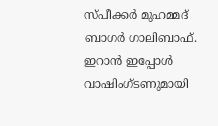സ്പീക്കർ മുഹമ്മദ് ബാഗർ ഗാലിബാഫ്. ഇറാൻ ഇപ്പോൾ വാഷിംഗ്ടണുമായി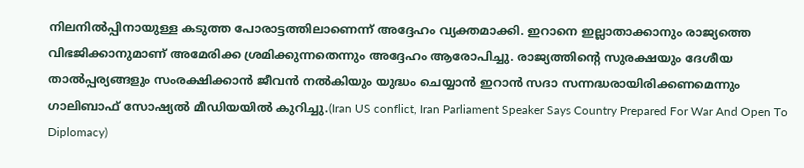നിലനിൽപ്പിനായുള്ള കടുത്ത പോരാട്ടത്തിലാണെന്ന് അദ്ദേഹം വ്യക്തമാക്കി. ഇറാനെ ഇല്ലാതാക്കാനും രാജ്യത്തെ വിഭജിക്കാനുമാണ് അമേരിക്ക ശ്രമിക്കുന്നതെന്നും അദ്ദേഹം ആരോപിച്ചു. രാജ്യത്തിന്റെ സുരക്ഷയും ദേശീയ താൽപ്പര്യങ്ങളും സംരക്ഷിക്കാൻ ജീവൻ നൽകിയും യുദ്ധം ചെയ്യാൻ ഇറാൻ സദാ സന്നദ്ധരായിരിക്കണമെന്നും ഗാലിബാഫ് സോഷ്യൽ മീഡിയയിൽ കുറിച്ചു.(Iran US conflict, Iran Parliament Speaker Says Country Prepared For War And Open To Diplomacy)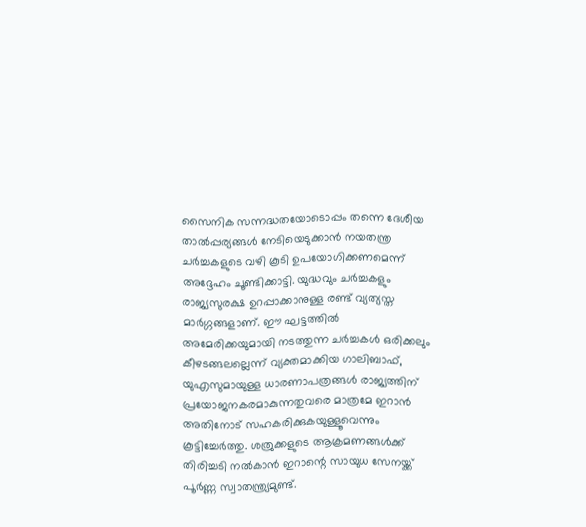സൈനിക സന്നദ്ധതയോടൊപ്പം തന്നെ ദേശീയ താൽപ്പര്യങ്ങൾ നേടിയെടുക്കാൻ നയതന്ത്ര ചർച്ചകളുടെ വഴി കൂടി ഉപയോഗിക്കണമെന്ന് അദ്ദേഹം ചൂണ്ടിക്കാട്ടി. യുദ്ധവും ചർച്ചകളും രാജ്യസുരക്ഷ ഉറപ്പാക്കാനുള്ള രണ്ട് വ്യത്യസ്ത മാർഗ്ഗങ്ങളാണ്. ഈ ഘട്ടത്തിൽ അമേരിക്കയുമായി നടത്തുന്ന ചർച്ചകൾ ഒരിക്കലും കീഴടങ്ങലല്ലെന്ന് വ്യക്തമാക്കിയ ഗാലിബാഫ്, യുഎസുമായുള്ള ധാരണാപത്രങ്ങൾ രാജ്യത്തിന് പ്രയോജനകരമാകുന്നതുവരെ മാത്രമേ ഇറാൻ അതിനോട് സഹകരിക്കുകയുള്ളൂവെന്നും കൂട്ടിച്ചേർത്തു. ശത്രുക്കളുടെ ആക്രമണങ്ങൾക്ക് തിരിച്ചടി നൽകാൻ ഇറാന്റെ സായുധ സേനയ്ക്ക് പൂർണ്ണ സ്വാതന്ത്ര്യമുണ്ട്.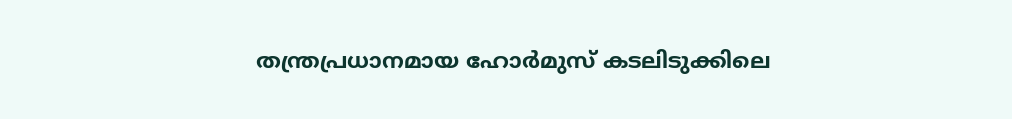തന്ത്രപ്രധാനമായ ഹോർമുസ് കടലിടുക്കിലെ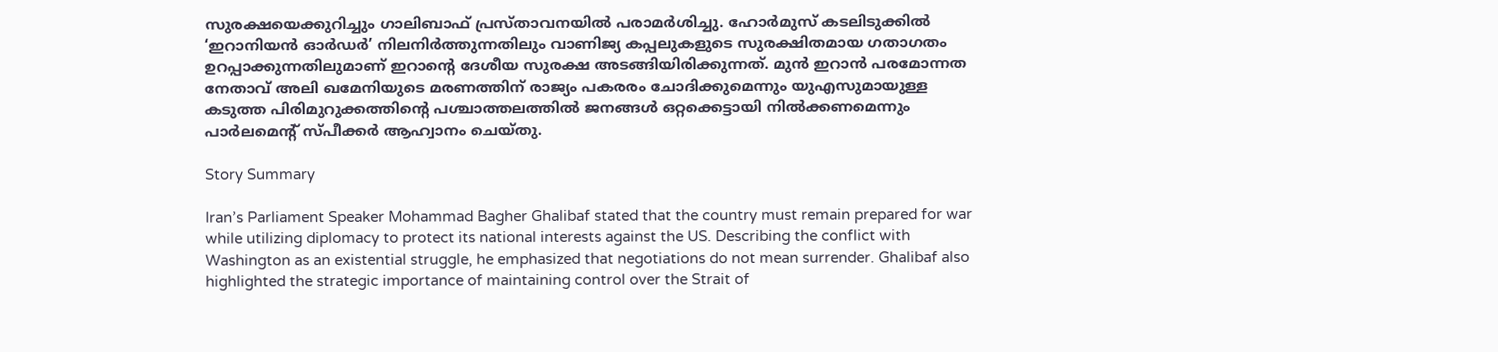സുരക്ഷയെക്കുറിച്ചും ഗാലിബാഫ് പ്രസ്താവനയിൽ പരാമർശിച്ചു. ഹോർമുസ് കടലിടുക്കിൽ ‘ഇറാനിയൻ ഓർഡർ’ നിലനിർത്തുന്നതിലും വാണിജ്യ കപ്പലുകളുടെ സുരക്ഷിതമായ ഗതാഗതം ഉറപ്പാക്കുന്നതിലുമാണ് ഇറാന്റെ ദേശീയ സുരക്ഷ അടങ്ങിയിരിക്കുന്നത്. മുൻ ഇറാൻ പരമോന്നത നേതാവ് അലി ഖമേനിയുടെ മരണത്തിന് രാജ്യം പകരരം ചോദിക്കുമെന്നും യുഎസുമായുള്ള കടുത്ത പിരിമുറുക്കത്തിന്റെ പശ്ചാത്തലത്തിൽ ജനങ്ങൾ ഒറ്റക്കെട്ടായി നിൽക്കണമെന്നും പാർലമെന്റ് സ്പീക്കർ ആഹ്വാനം ചെയ്തു.

Story Summary

Iran’s Parliament Speaker Mohammad Bagher Ghalibaf stated that the country must remain prepared for war while utilizing diplomacy to protect its national interests against the US. Describing the conflict with Washington as an existential struggle, he emphasized that negotiations do not mean surrender. Ghalibaf also highlighted the strategic importance of maintaining control over the Strait of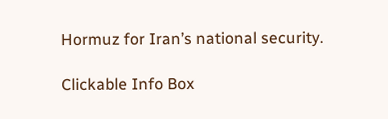Hormuz for Iran’s national security.

Clickable Info Box